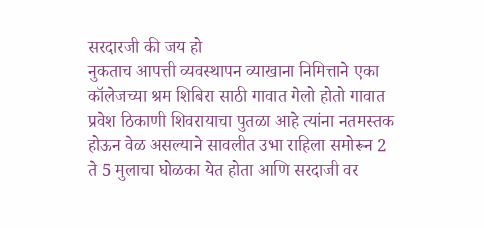सरदारजी की जय हो
नुकताच आपत्ती व्यवस्थापन व्याखाना निमित्ताने एका कॉलेजच्या श्रम शिबिरा साठी गावात गेलो होतो गावात प्रवेश ठिकाणी शिवरायाचा पुतळा आहे त्यांना नतमस्तक होऊन वेळ असल्याने सावलीत उभा राहिला समोरून 2 ते 5 मुलाचा घोळका येत होता आणि सरदाजी वर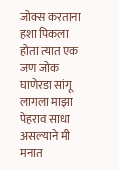जोक्स करताना हशा पिकला होता त्यात एक जण जोक घाणेरडा सांगू लागला माझा पेहराव साधा असल्याने मी मनात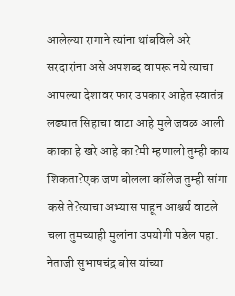आलेल्या रागाने त्यांना थांबविले अरे सरदारांना असे अपशब्द वापरू नये त्याचा आपल्या देशावर फार उपकार आहेत स्वातंत्र लढ्यात सिहाचा वाटा आहे मुले जवळ आली काका हे खरे आहे का?मी म्हणालो तुम्ही काय शिकता?एक जण बोलला कॉलेज तुम्ही सांगा कसे ते?त्याचा अभ्यास पाहून आश्चर्य वाटले चला तुमच्याही मुलांना उपयोगी पडेल पहा. नेताजी सुभाषचंद्र बोस यांच्या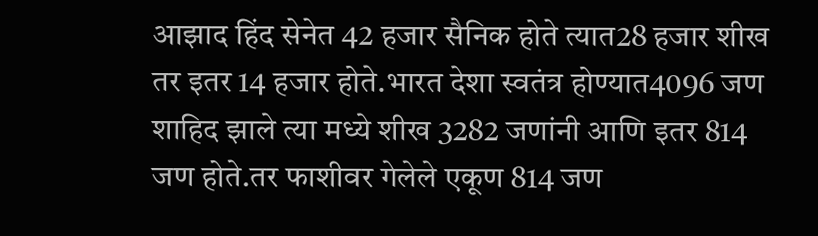आझाद हिंद सेनेत 42 हजार सैनिक होते त्यात28 हजार शीख तर इतर 14 हजार होते.भारत देशा स्वतंत्र होण्यात4096 जण शाहिद झाले त्या मध्ये शीख 3282 जणांनी आणि इतर 814 जण होते.तर फाशीवर गेलेले एकूण 814 जण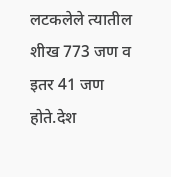लटकलेले त्यातील शीख 773 जण व इतर 41 जण होते.देश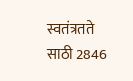स्वतंत्रतते साठी 2846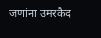जणांना उमरकैद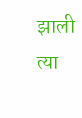झाली त्या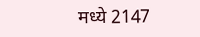मध्ये 2147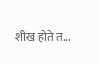शीख होते त...